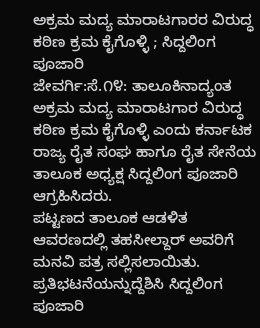ಅಕ್ರಮ ಮದ್ಯ ಮಾರಾಟಗಾರರ ವಿರುದ್ಧ ಕಠಿಣ ಕ್ರಮ ಕೈಗೊಳ್ಳಿ ; ಸಿದ್ದಲಿಂಗ ಪೂಜಾರಿ
ಜೇವರ್ಗಿ:ಸೆ.೧೪: ತಾಲೂಕಿನಾದ್ಯಂತ ಅಕ್ರಮ ಮದ್ಯ ಮಾರಾಟಗಾರ ವಿರುದ್ಧ ಕಠಿಣ ಕ್ರಮ ಕೈಗೊಳ್ಳಿ ಎಂದು ಕರ್ನಾಟಕ ರಾಜ್ಯ ರೈತ ಸಂಘ ಹಾಗೂ ರೈತ ಸೇನೆಯ ತಾಲೂಕ ಅಧ್ಯಕ್ಷ ಸಿದ್ದಲಿಂಗ ಪೂಜಾರಿ ಆಗ್ರಹಿಸಿದರು.
ಪಟ್ಟಣದ ತಾಲೂಕ ಆಡಳಿತ ಆವರಣದಲ್ಲಿ ತಹಸೀಲ್ದಾರ್ ಅವರಿಗೆ ಮನವಿ ಪತ್ರ ಸಲ್ಲಿಸಲಾಯಿತು.
ಪ್ರತಿಭಟನೆಯನ್ನುದ್ದೆಶಿಸಿ ಸಿದ್ದಲಿಂಗ ಪೂಜಾರಿ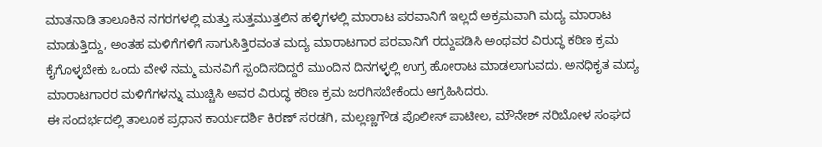ಮಾತನಾಡಿ ತಾಲೂಕಿನ ನಗರಗಳಲ್ಲಿ ಮತ್ತು ಸುತ್ತಮುತ್ತಲಿನ ಹಳ್ಳಿಗಳಲ್ಲಿ ಮಾರಾಟ ಪರವಾನಿಗೆ ಇಲ್ಲದೆ ಅಕ್ರಮವಾಗಿ ಮದ್ಯ ಮಾರಾಟ ಮಾಡುತ್ತಿದ್ದು, ಅಂತಹ ಮಳಿಗೆಗಳಿಗೆ ಸಾಗುಸಿತ್ತಿರವಂತ ಮದ್ಯ ಮಾರಾಟಗಾರ ಪರವಾನಿಗೆ ರದ್ದುಪಡಿಸಿ ಅಂಥವರ ವಿರುದ್ಧ ಕಠಿಣ ಕ್ರಮ ಕೈಗೊಳ್ಳಬೇಕು ಒಂದು ವೇಳೆ ನಮ್ಮ ಮನವಿಗೆ ಸ್ಪಂದಿಸದಿದ್ದರೆ ಮುಂದಿನ ದಿನಗಳ್ಳಲ್ಲಿ ಉಗ್ರ ಹೋರಾಟ ಮಾಡಲಾಗುವದು. ಅನಧಿಕೃತ ಮದ್ಯ ಮಾರಾಟಗಾರರ ಮಳಿಗೆಗಳನ್ನು ಮುಚ್ಚಿಸಿ ಅವರ ವಿರುದ್ಧ ಕಠಿಣ ಕ್ರಮ ಜರಗಿಸಬೇಕೆಂದು ಆಗ್ರಹಿಸಿದರು.
ಈ ಸಂದರ್ಭದಲ್ಲಿ ತಾಲೂಕ ಪ್ರಧಾನ ಕಾರ್ಯದರ್ಶಿ ಕಿರಣ್ ಸರಡಗಿ, ಮಲ್ಲಣ್ಣಗೌಡ ಪೊಲೀಸ್ ಪಾಟೀಲ, ಮೌನೇಶ್ ನರಿಬೋಳ ಸಂಘದ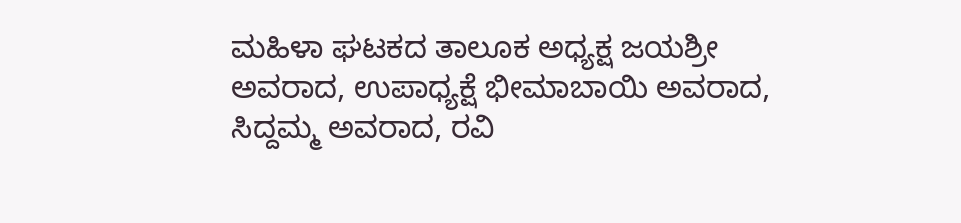ಮಹಿಳಾ ಘಟಕದ ತಾಲೂಕ ಅಧ್ಯಕ್ಷ ಜಯಶ್ರೀ ಅವರಾದ, ಉಪಾಧ್ಯಕ್ಷೆ ಭೀಮಾಬಾಯಿ ಅವರಾದ, ಸಿದ್ದಮ್ಮ ಅವರಾದ, ರವಿ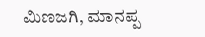ಮಿಣಜಗಿ, ಮಾನಪ್ಪ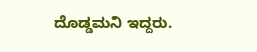ದೊಡ್ಡಮನಿ ಇದ್ದರು.